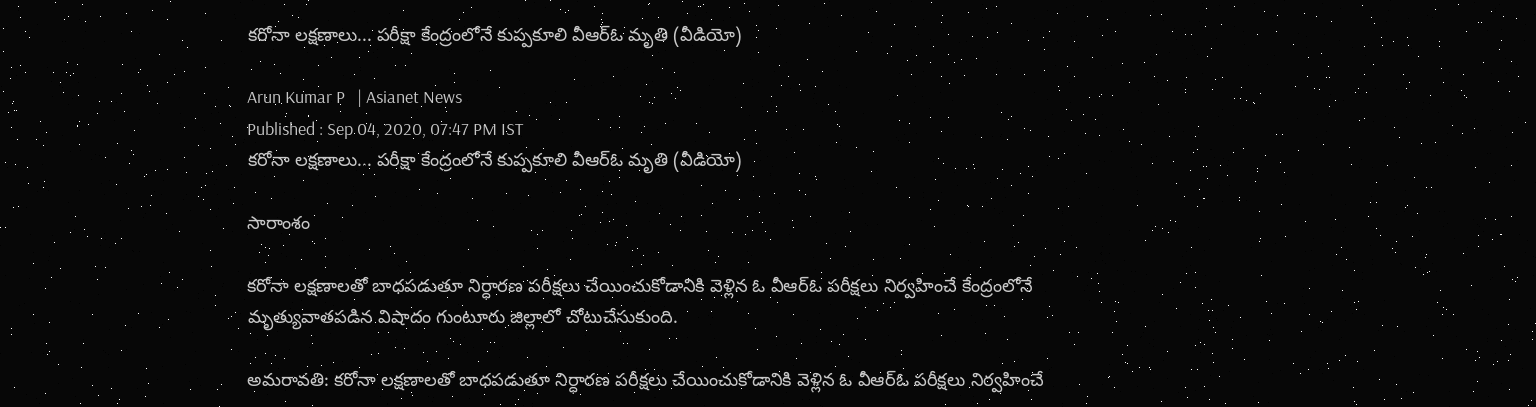కరోనా లక్షణాలు... పరీక్షా కేంద్రంలోనే కుప్పకూలి వీఆర్ఓ మృతి (వీడియో)

Arun Kumar P   | Asianet News
Published : Sep 04, 2020, 07:47 PM IST
కరోనా లక్షణాలు... పరీక్షా కేంద్రంలోనే కుప్పకూలి వీఆర్ఓ మృతి (వీడియో)

సారాంశం

కరోనా లక్షణాలతో బాధపడుతూ నిర్ధారణ పరీక్షలు చేయించుకోడానికి వెళ్లిన ఓ వీఆర్ఓ పరీక్షలు నిర్వహించే కేంద్రంలోనే మృత్యువాతపడిన విషాదం గుంటూరు జిల్లాలో చోటుచేసుకుంది.

అమరావతి: కరోనా లక్షణాలతో బాధపడుతూ నిర్ధారణ పరీక్షలు చేయించుకోడానికి వెళ్లిన ఓ వీఆర్ఓ పరీక్షలు నిర్వహించే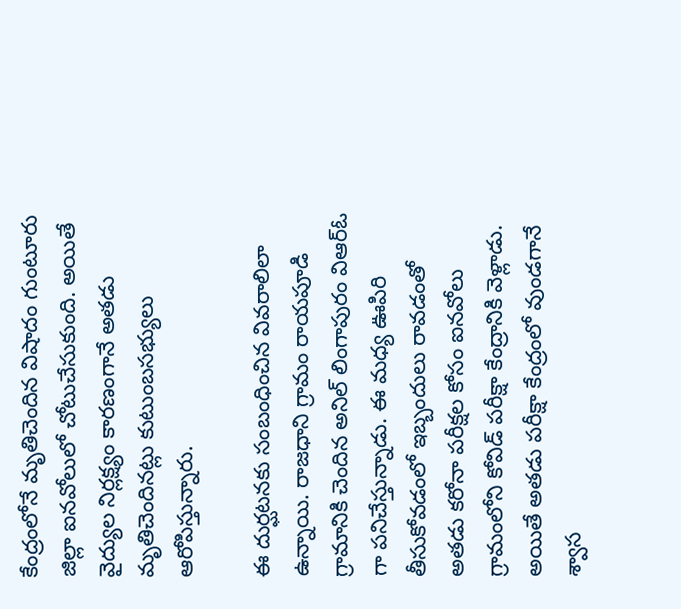కేంద్రంలోనే మృతిచెందిన విషాదం గుంటూరు జిల్లా ఐనవోలులో చోటుచేసుకుంది. అయితే వైద్యుల నిర్లక్ష్యం కారణంగానే అతడు మృతిచెందినట్లు కుటుంబసభ్యులు ఆరోపిస్తున్నారు.

ఈ దుర్ఘటనకు సంబంధించిన వివరాలిలా ఉన్నాయి. రాజధాని గ్రామం రాయపూడి గ్రామానికి చెందిన అనిల్ లింగాపురం విఆర్ఓ గా పనిచేస్తున్నాడు. ఈ మధ్య ఊపిరి తీసుకోవడంలో ఇబ్బందులు రావడంతో అతడు కరోనా పరీక్షల కోసం ఐనవోలు గ్రామంలోని కోవిడ్ పరీక్షా కేంద్రానికి వెళ్లాడు. అయితే అతడు పరీక్షా కేంద్రంలో వుండగానే శ్వాస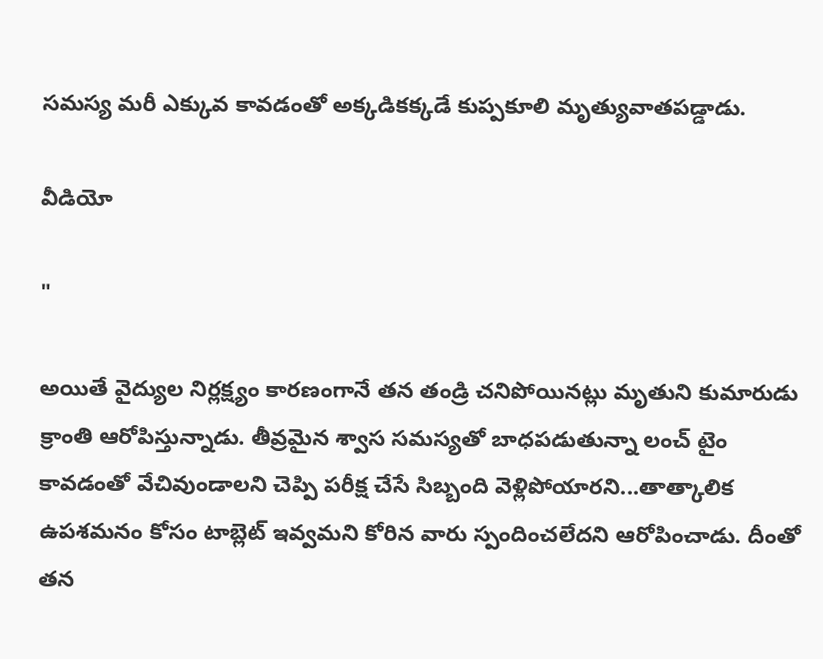సమస్య మరీ ఎక్కువ కావడంతో అక్కడికక్కడే కుప్పకూలి మృత్యువాతపడ్డాడు.

వీడియో

"

అయితే వైద్యుల నిర్లక్ష్యం కారణంగానే తన తండ్రి చనిపోయినట్లు మృతుని కుమారుడు క్రాంతి ఆరోపిస్తున్నాడు. తీవ్రమైన శ్వాస సమస్యతో బాధపడుతున్నా లంచ్ టైం కావడంతో వేచివుండాలని చెప్పి పరీక్ష చేసే సిబ్బంది వెళ్లిపోయారని...తాత్కాలిక ఉపశమనం కోసం టాబ్లెట్ ఇవ్వమని కోరిన వారు స్పందించలేదని ఆరోపించాడు. దీంతో తన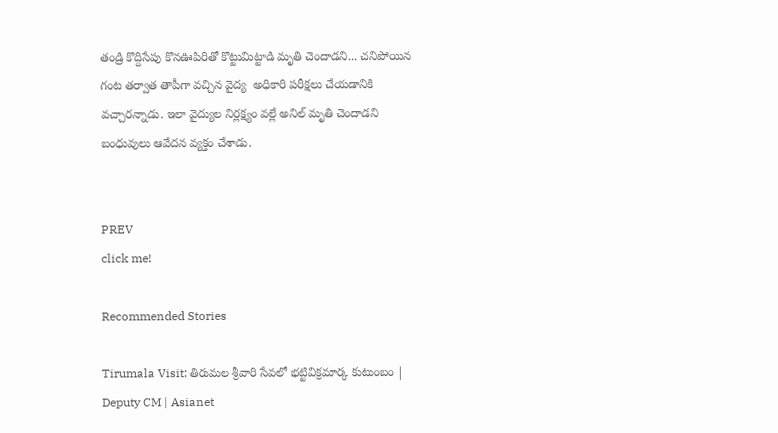తండ్రి కొద్దిసేపు కొనఊపిరితో కొట్టుమిట్టాడి మృతి చెందాడని... చనిపోయిన గంట తర్వాత తాపీగా వచ్చిన వైద్య  అధికారి పరీక్షలు చేయడానికి వచ్చారన్నాడు. ఇలా వైద్యుల నిర్లక్ష్యం వల్లే అనిల్ మృతి చెందాడని బంధువులు ఆవేదన వ్యక్తం చేశాడు.


PREV
click me!

Recommended Stories

Tirumala Visit: తిరుమల శ్రీవారి సేవలో భట్టివిక్రమార్క కుటుంబం | Deputy CM | Asianet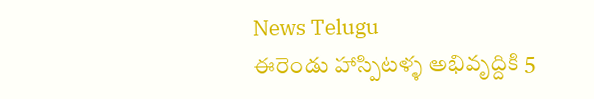News Telugu
ఈరెండు హాస్పిటళ్ళ అభివృద్దికి 5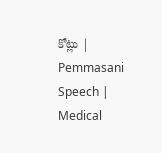కోట్లు | Pemmasani Speech | Medical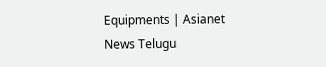Equipments | Asianet News Telugu